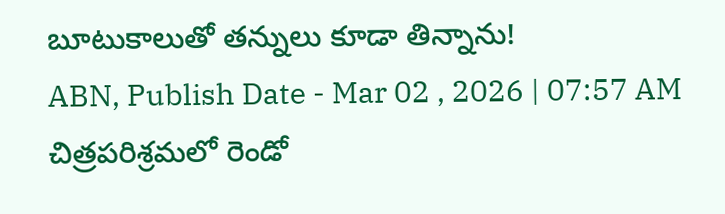బూటుకాలుతో తన్నులు కూడా తిన్నాను!
ABN, Publish Date - Mar 02 , 2026 | 07:57 AM
చిత్రపరిశ్రమలో రెండో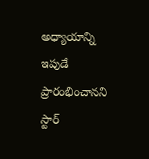అధ్యాయాన్ని ఇపుడే ప్రారంభించానని స్టార్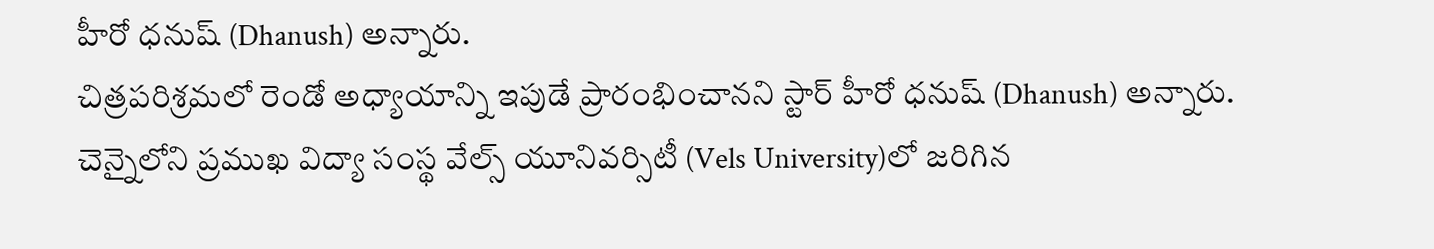హీరో ధనుష్ (Dhanush) అన్నారు.
చిత్రపరిశ్రమలో రెండో అధ్యాయాన్ని ఇపుడే ప్రారంభించానని స్టార్ హీరో ధనుష్ (Dhanush) అన్నారు. చెన్నైలోని ప్రముఖ విద్యా సంస్థ వేల్స్ యూనివర్సిటీ (Vels University)లో జరిగిన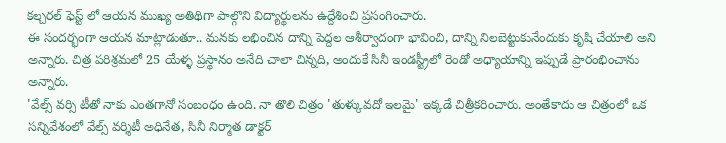కల్చరల్ ఫెస్ట్ లో ఆయన ముఖ్య అతిథిగా పాల్గొని విద్యార్థులను ఉద్దేశించి ప్రసంగించారు.
ఈ సందర్భంగా ఆయన మాట్లాడుతూ.. మనకు లభించిన దాన్ని పెద్దల ఆశీర్వాదంగా భావించి, దాన్ని నిలబెట్టుకునేందుకు కృషి చేయాలి అని అన్నారు. చిత్ర పరిశ్రమలో 25 యేళ్ళ ప్రస్థానం అనేది చాలా చిన్నది, అందుకే సినీ ఇండస్ట్రీలో రెండో అధ్యాయాన్ని ఇప్పుడే ప్రారంభించాను అన్నారు.
'వేల్స్ వర్సి టీతో నాకు ఎంతగానో సంబంధం ఉంది. నా తొలి చిత్రం 'తుళ్కువదో ఇలమై' ఇక్కడే చిత్రీకరించారు. అంతేకాదు ఆ చిత్రంలో ఒక సన్నివేశంలో వేల్స్ వర్శిటీ అధినేత, సినీ నిర్మాత డాక్టర్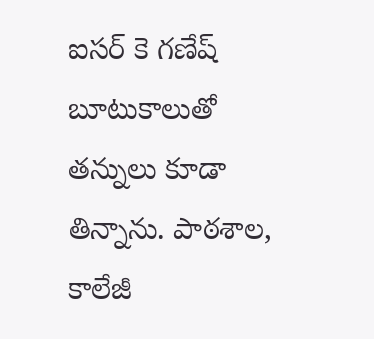ఐసర్ కె గణేష్ బూటుకాలుతో తన్నులు కూడా తిన్నాను. పాఠశాల, కాలేజీ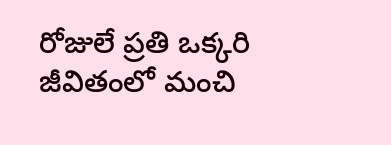రోజులే ప్రతి ఒక్కరి జీవితంలో మంచి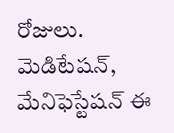రోజులు. మెడిటేషన్, మేనిఫెస్టేషన్ ఈ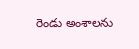రెండు అంశాలను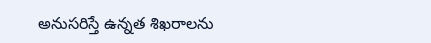అనుసరిస్తే ఉన్నత శిఖరాలను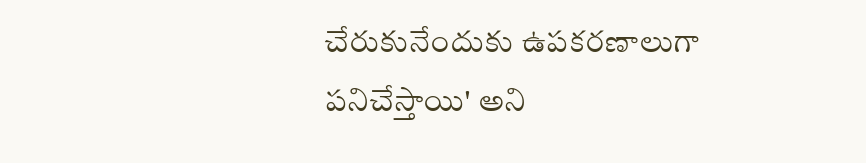చేరుకునేందుకు ఉపకరణాలుగా పనిచేస్తాయి' అని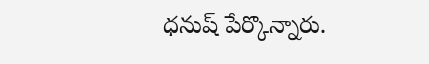ధనుష్ పేర్కొన్నారు.